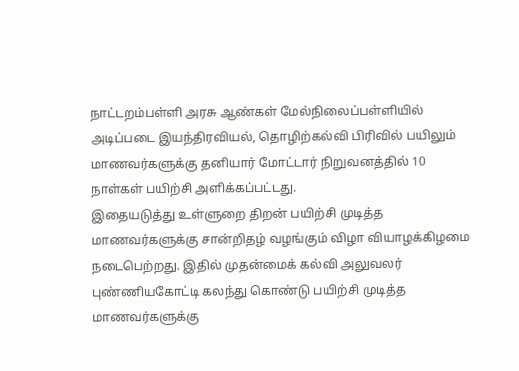நாட்டறம்பள்ளி அரசு ஆண்கள் மேல்நிலைப்பள்ளியில் அடிப்படை இயந்திரவியல், தொழிற்கல்வி பிரிவில் பயிலும் மாணவர்களுக்கு தனியார் மோட்டார் நிறுவனத்தில் 10 நாள்கள் பயிற்சி அளிக்கப்பட்டது.
இதையடுத்து உள்ளுறை திறன் பயிற்சி முடித்த மாணவர்களுக்கு சான்றிதழ் வழங்கும் விழா வியாழக்கிழமை நடைபெற்றது. இதில் முதன்மைக் கல்வி அலுவலர் புண்ணியகோட்டி கலந்து கொண்டு பயிற்சி முடித்த மாணவர்களுக்கு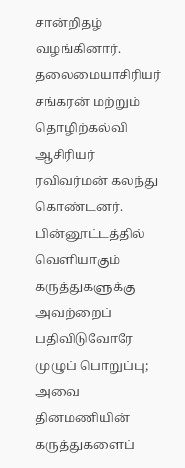சான்றிதழ் வழங்கினார். தலைமையாசிரியர் சங்கரன் மற்றும் தொழிற்கல்வி ஆசிரியர் ரவிவர்மன் கலந்து கொண்டனர்.
பின்னூட்டத்தில் வெளியாகும் கருத்துகளுக்கு அவற்றைப் பதிவிடுவோரே முழுப் பொறுப்பு; அவை தினமணியின் கருத்துகளைப்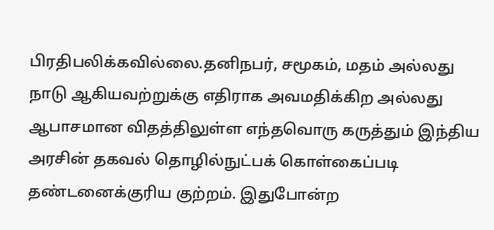பிரதிபலிக்கவில்லை.தனிநபர், சமூகம், மதம் அல்லது நாடு ஆகியவற்றுக்கு எதிராக அவமதிக்கிற அல்லது ஆபாசமான விதத்திலுள்ள எந்தவொரு கருத்தும் இந்திய அரசின் தகவல் தொழில்நுட்பக் கொள்கைப்படி தண்டனைக்குரிய குற்றம். இதுபோன்ற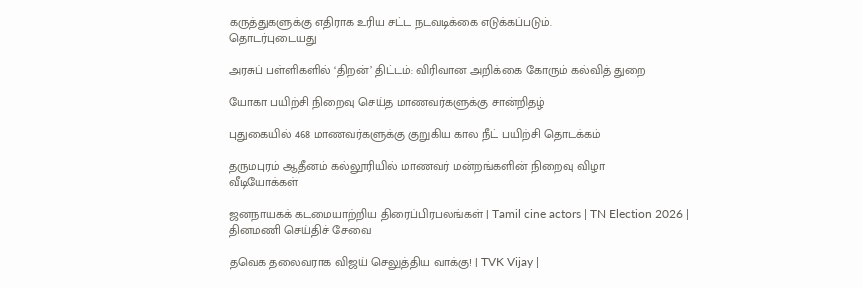கருத்துகளுக்கு எதிராக உரிய சட்ட நடவடிக்கை எடுக்கப்படும்.
தொடர்புடையது

அரசுப் பள்ளிகளில் ‘திறன்’ திட்டம்: விரிவான அறிக்கை கோரும் கல்வித் துறை

யோகா பயிற்சி நிறைவு செய்த மாணவர்களுக்கு சான்றிதழ்

புதுகையில் 468 மாணவர்களுக்கு குறுகிய கால நீட் பயிற்சி தொடக்கம்

தருமபுரம் ஆதீனம் கல்லூரியில் மாணவர் மன்றங்களின் நிறைவு விழா
வீடியோக்கள்

ஜனநாயகக் கடமையாற்றிய திரைப்பிரபலங்கள் | Tamil cine actors | TN Election 2026 |
தினமணி செய்திச் சேவை

தவெக தலைவராக விஜய் செலுத்திய வாக்கு! | TVK Vijay |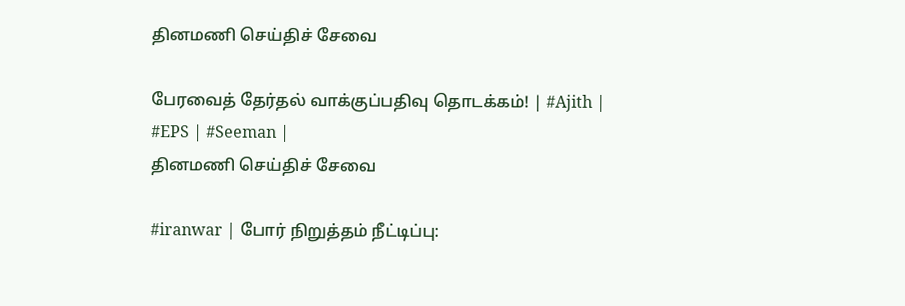தினமணி செய்திச் சேவை

பேரவைத் தேர்தல் வாக்குப்பதிவு தொடக்கம்! | #Ajith | #EPS | #Seeman |
தினமணி செய்திச் சேவை

#iranwar | போர் நிறுத்தம் நீட்டிப்பு: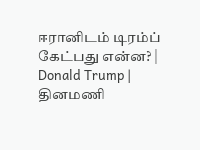ஈரானிடம் டிரம்ப் கேட்பது என்ன? | Donald Trump |
தினமணி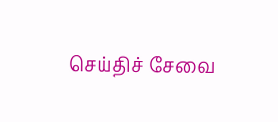செய்திச் சேவை